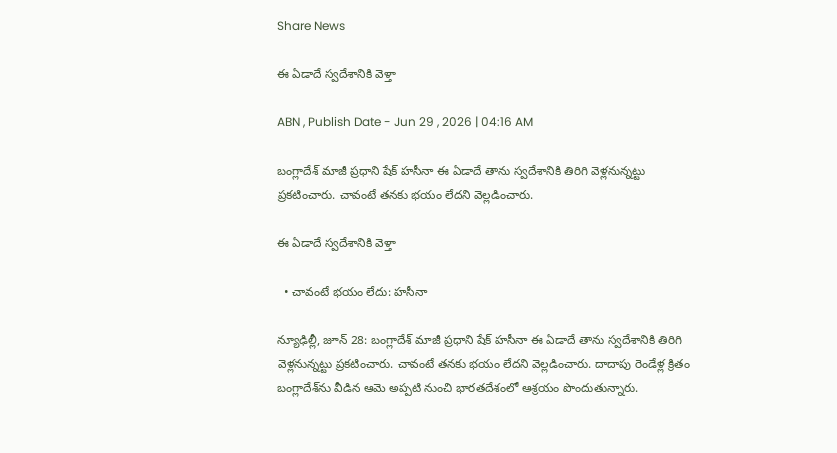Share News

ఈ ఏడాదే స్వదేశానికి వెళ్తా

ABN , Publish Date - Jun 29 , 2026 | 04:16 AM

బంగ్లాదేశ్‌ మాజీ ప్రధాని షేక్‌ హసీనా ఈ ఏడాదే తాను స్వదేశానికి తిరిగి వెళ్లనున్నట్టు ప్రకటించారు. చావంటే తనకు భయం లేదని వెల్లడించారు.

ఈ ఏడాదే స్వదేశానికి వెళ్తా

  • చావంటే భయం లేదు: హసీనా

న్యూఢిల్లీ, జూన్‌ 28: బంగ్లాదేశ్‌ మాజీ ప్రధాని షేక్‌ హసీనా ఈ ఏడాదే తాను స్వదేశానికి తిరిగి వెళ్లనున్నట్టు ప్రకటించారు. చావంటే తనకు భయం లేదని వెల్లడించారు. దాదాపు రెండేళ్ల క్రితం బంగ్లాదేశ్‌ను వీడిన ఆమె అప్పటి నుంచి భారతదేశంలో ఆశ్రయం పొందుతున్నారు.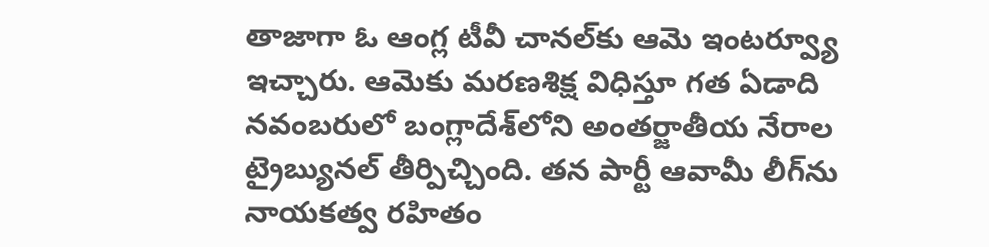తాజాగా ఓ ఆంగ్ల టీవీ చానల్‌కు ఆమె ఇంటర్వ్యూ ఇచ్చారు. ఆమెకు మరణశిక్ష విధిస్తూ గత ఏడాది నవంబరులో బంగ్లాదేశ్‌లోని అంతర్జాతీయ నేరాల ట్రైబ్యునల్‌ తీర్పిచ్చింది. తన పార్టీ ఆవామీ లీగ్‌ను నాయకత్వ రహితం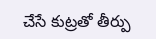చేసే కుట్రతో తీర్పు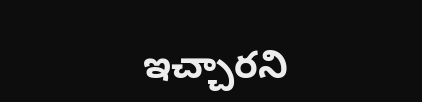ఇచ్చారని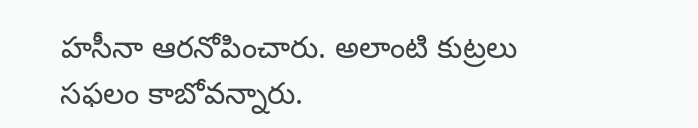హసీనా ఆరనోపించారు. అలాంటి కుట్రలు సఫలం కాబోవన్నారు.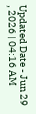Updated Date - Jun 29 , 2026 | 04:16 AM